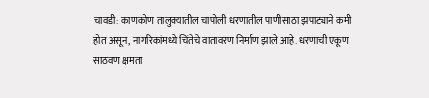चावडी: काणकोण तालुक्यातील चापोली धरणातील पाणीसाठा झपाट्याने कमी होत असून, नागरिकांमध्ये चिंतेचे वातावरण निर्माण झाले आहे. धरणाची एकूण साठवण क्षमता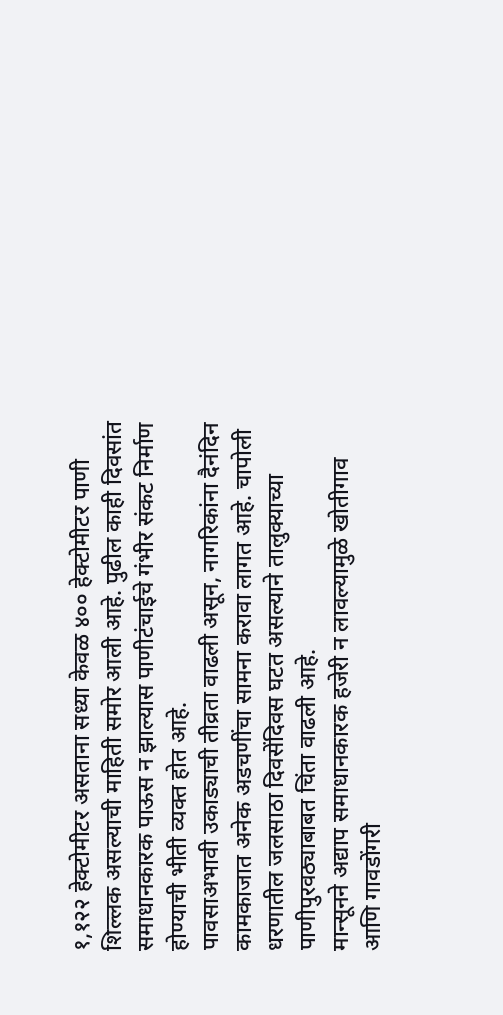१,१२२ हेक्टोमीटर असताना सध्या केवळ ४०० हेक्टोमीटर पाणी शिल्लक असल्याची माहिती समोर आली आहे. पुढील काही दिवसांत समाधानकारक पाऊस न झाल्यास पाणीटंचाईचे गंभीर संकट निर्माण होण्याची भीती व्यक्त होत आहे.
पावसाअभावी उकाड्याची तीव्रता वाढली असून, नागरिकांना दैनंदिन कामकाजात अनेक अडचणींचा सामना करावा लागत आहे. चापोली धरणातील जलसाठा दिवसेंदिवस घटत असल्याने तालुक्याच्या पाणीपुरवठ्याबाबत चिंता वाढली आहे.
मान्सूनने अद्याप समाधानकारक हजेरी न लावल्यामुळे खोतीगाव आणि गावडोंगरी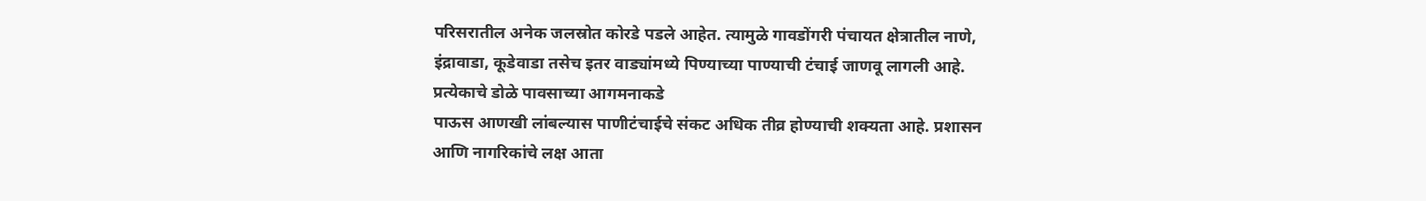परिसरातील अनेक जलस्रोत कोरडे पडले आहेत. त्यामुळे गावडोंगरी पंचायत क्षेत्रातील नाणे, इंद्रावाडा, कूडेवाडा तसेच इतर वाड्यांमध्ये पिण्याच्या पाण्याची टंचाई जाणवू लागली आहे.
प्रत्येकाचे डोळे पावसाच्या आगमनाकडे
पाऊस आणखी लांबल्यास पाणीटंचाईचे संकट अधिक तीव्र होण्याची शक्यता आहे. प्रशासन आणि नागरिकांचे लक्ष आता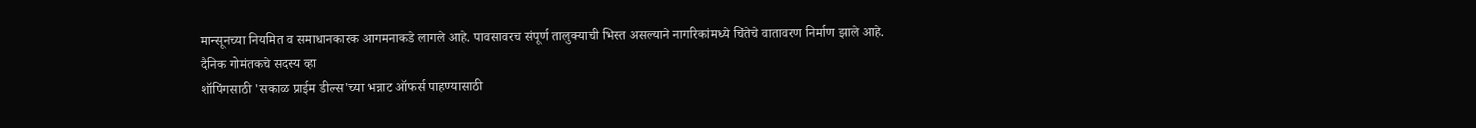मान्सूनच्या नियमित व समाधानकारक आगमनाकडे लागले आहे. पावसावरच संपूर्ण तालुक्याची भिस्त असल्याने नागरिकांमध्ये चिंतेचे वातावरण निर्माण झाले आहे.
दैनिक गोमंतकचे सदस्य व्हा
शॉपिंगसाठी 'सकाळ प्राईम डील्स'च्या भन्नाट ऑफर्स पाहण्यासाठी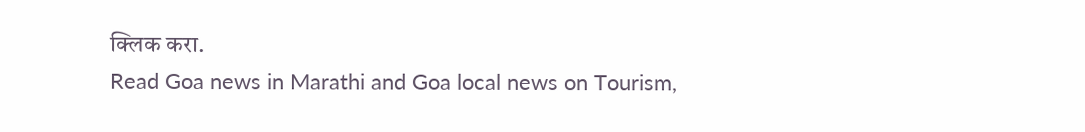क्लिक करा.
Read Goa news in Marathi and Goa local news on Tourism,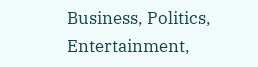Business, Politics, Entertainment,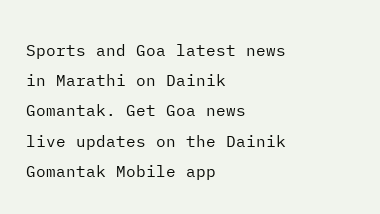Sports and Goa latest news in Marathi on Dainik Gomantak. Get Goa news live updates on the Dainik Gomantak Mobile app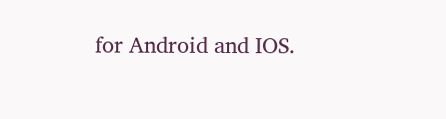for Android and IOS.